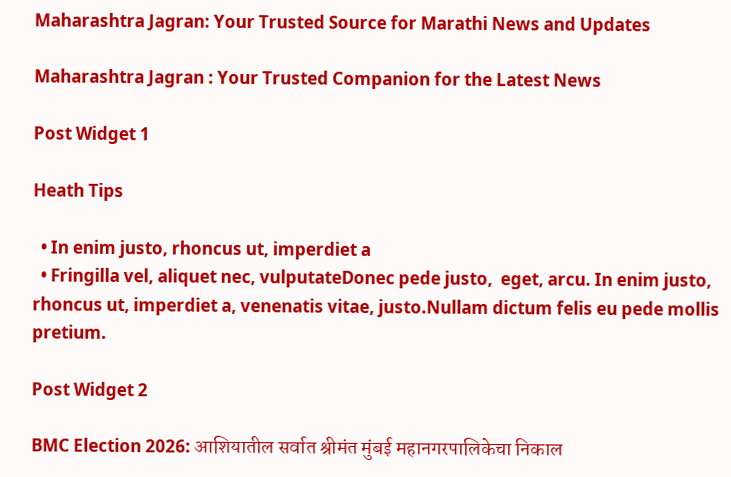Maharashtra Jagran: Your Trusted Source for Marathi News and Updates

Maharashtra Jagran : Your Trusted Companion for the Latest News

Post Widget 1

Heath Tips

  • In enim justo, rhoncus ut, imperdiet a
  • Fringilla vel, aliquet nec, vulputateDonec pede justo,  eget, arcu. In enim justo, rhoncus ut, imperdiet a, venenatis vitae, justo.Nullam dictum felis eu pede mollis pretium.

Post Widget 2

BMC Election 2026: आशियातील सर्वात श्रीमंत मुंबई महानगरपालिकेचा निकाल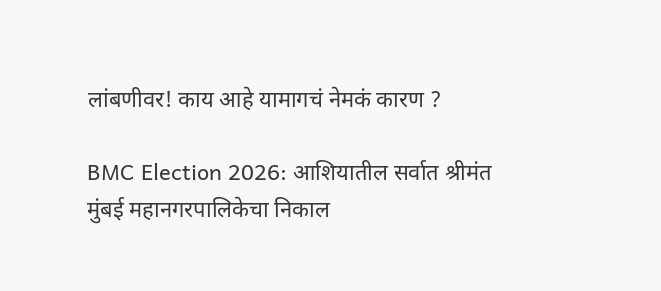लांबणीवर! काय आहे यामागचं नेमकं कारण ?

BMC Election 2026: आशियातील सर्वात श्रीमंत मुंबई महानगरपालिकेचा निकाल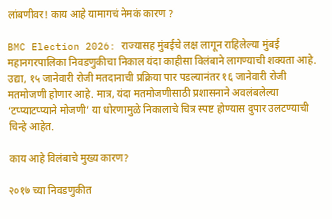लांबणीवर! काय आहे यामागचं नेमकं कारण ?

BMC Election 2026: राज्यासह मुंबईचे लक्ष लागून राहिलेल्या मुंबई महानगरपालिका निवडणुकीचा निकाल यंदा काहीसा विलंबाने लागण्याची शक्यता आहे. उद्या, १५ जानेवारी रोजी मतदानाची प्रक्रिया पार पडल्यानंतर १६ जानेवारी रोजी मतमोजणी होणार आहे. मात्र, यंदा मतमोजणीसाठी प्रशासनाने अवलंबलेल्या ‘टप्प्याटप्प्याने मोजणी’ या धोरणामुळे निकालाचे चित्र स्पष्ट होण्यास दुपार उलटण्याची चिन्हे आहेत.

काय आहे विलंबाचे मुख्य कारण?

२०१७ च्या निवडणुकीत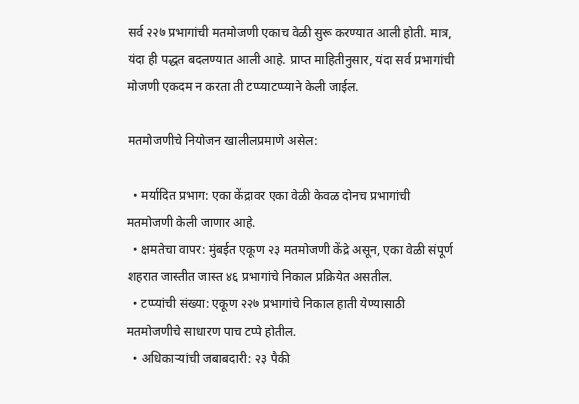सर्व २२७ प्रभागांची मतमोजणी एकाच वेळी सुरू करण्यात आली होती. मात्र, यंदा ही पद्धत बदलण्यात आली आहे. प्राप्त माहितीनुसार, यंदा सर्व प्रभागांची मोजणी एकदम न करता ती टप्प्याटप्प्याने केली जाईल.

मतमोजणीचे नियोजन खालीलप्रमाणे असेल:

  • मर्यादित प्रभाग: एका केंद्रावर एका वेळी केवळ दोनच प्रभागांची मतमोजणी केली जाणार आहे.
  • क्षमतेचा वापर: मुंबईत एकूण २३ मतमोजणी केंद्रे असून, एका वेळी संपूर्ण शहरात जास्तीत जास्त ४६ प्रभागांचे निकाल प्रक्रियेत असतील.
  • टप्प्यांची संख्या: एकूण २२७ प्रभागांचे निकाल हाती येण्यासाठी मतमोजणीचे साधारण पाच टप्पे होतील.
  • अधिकाऱ्यांची जबाबदारी: २३ पैकी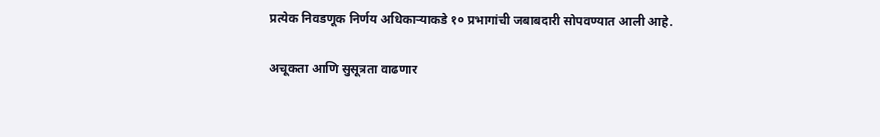प्रत्येक निवडणूक निर्णय अधिकाऱ्याकडे १० प्रभागांची जबाबदारी सोपवण्यात आली आहे.

अचूकता आणि सुसूत्रता वाढणार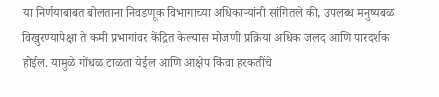या निर्णयाबाबत बोलताना निवडणूक विभागाच्या अधिकाऱ्यांनी सांगितले की, उपलब्ध मनुष्यबळ विखुरण्यापेक्षा ते कमी प्रभागांवर केंद्रित केल्यास मोजणी प्रक्रिया अधिक जलद आणि पारदर्शक होईल. यामुळे गोंधळ टाळता येईल आणि आक्षेप किंवा हरकतींचे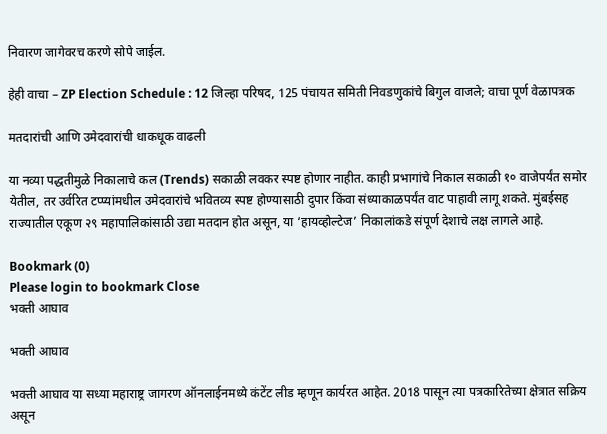निवारण जागेवरच करणे सोपे जाईल.

हेही वाचा – ZP Election Schedule : 12 जिल्हा परिषद, 125 पंचायत समिती निवडणुकांचे बिगुल वाजले; वाचा पूर्ण वेळापत्रक

मतदारांची आणि उमेदवारांची धाकधूक वाढली

या नव्या पद्धतीमुळे निकालाचे कल (Trends) सकाळी लवकर स्पष्ट होणार नाहीत. काही प्रभागांचे निकाल सकाळी १० वाजेपर्यंत समोर येतील, तर उर्वरित टप्प्यांमधील उमेदवारांचे भवितव्य स्पष्ट होण्यासाठी दुपार किंवा संध्याकाळपर्यंत वाट पाहावी लागू शकते. मुंबईसह राज्यातील एकूण २९ महापालिकांसाठी उद्या मतदान होत असून, या ‘हायव्होल्टेज’ निकालांकडे संपूर्ण देशाचे लक्ष लागले आहे.

Bookmark (0)
Please login to bookmark Close
भक्ती आघाव

भक्ती आघाव

भक्ती आघाव या सध्या महाराष्ट्र जागरण ऑनलाईनमध्ये कंटेंट लीड म्हणून कार्यरत आहेत. 2018 पासून त्या पत्रकारितेच्या क्षेत्रात सक्रिय असून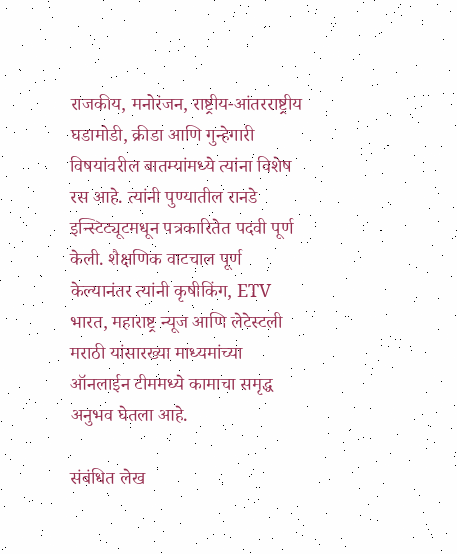राजकीय, मनोरंजन, राष्ट्रीय-आंतरराष्ट्रीय घडामोडी, क्रीडा आणि गुन्हेगारी विषयांवरील बातम्यांमध्ये त्यांना विशेष रस आहे. त्यांनी पुण्यातील रानडे इन्स्टिट्यूटमधून पत्रकारितेत पदवी पूर्ण केली. शैक्षणिक वाटचाल पूर्ण केल्यानंतर त्यांनी कृषीकिंग, ETV भारत, महाराष्ट्र न्यूज आणि लेटेस्टली मराठी यांसारख्या माध्यमांच्या ऑनलाईन टीममध्ये कामाचा समृद्ध अनुभव घेतला आहे.

संबंधित लेख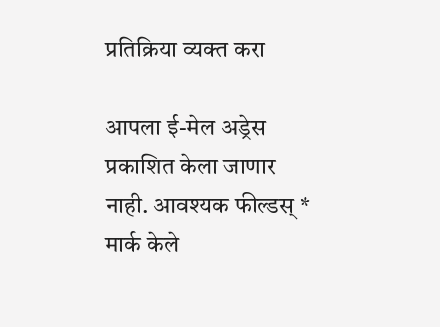प्रतिक्रिया व्यक्त करा

आपला ई-मेल अड्रेस प्रकाशित केला जाणार नाही. आवश्यक फील्डस् * मार्क केले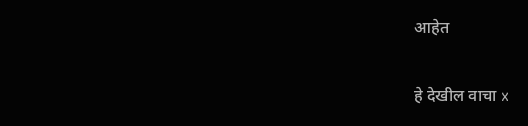आहेत

हे देखील वाचा x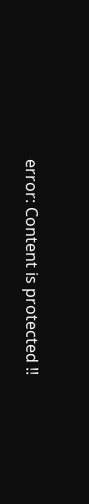error: Content is protected !!